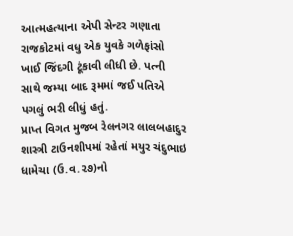આત્મહત્યાના એપી સેન્ટર ગણાતા રાજકોટમાં વધુ એક યુવકે ગળેફાંસો ખાઈ જિંદગી ટૂંકાવી લીધી છે. પત્ની સાથે જમ્યા બાદ રૂમમાં જઈ પતિએ પગલું ભરી લીધું હતું.
પ્રાપ્ત વિગત મુજબ રેલનગર લાલબહાદુર શાસ્ત્રી ટાઉનશીપમાં રહેતાં મયુર ચંદુભાઇ ધામેચા (ઉ.વ.૨૭)નો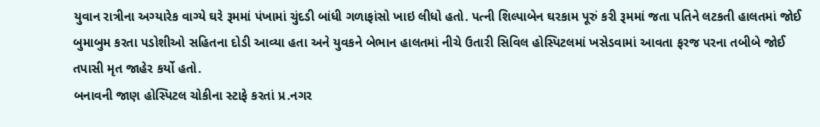યુવાન રાત્રીના અગ્યારેક વાગ્યે ઘરે રૂમમાં પંખામાં ચુંદડી બાંધી ગળાફાંસો ખાઇ લીધો હતો. પત્ની શિલ્પાબેન ઘરકામ પૂરું કરી રૂમમાં જતા પતિને લટકતી હાલતમાં જોઈ બુમાબુમ કરતા પડોશીઓ સહિતના દોડી આવ્યા હતા અને યુવકને બેભાન હાલતમાં નીચે ઉતારી સિવિલ હોસ્પિટલમાં ખસેડવામાં આવતા ફરજ પરના તબીબે જોઈ તપાસી મૃત જાહેર કર્યો હતો.
બનાવની જાણ હોસ્પિટલ ચોકીના સ્ટાફે કરતાં પ્ર.નગર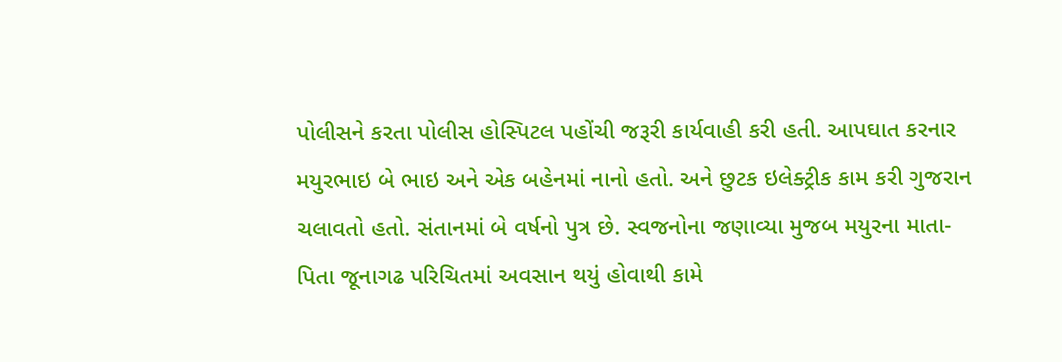પોલીસને કરતા પોલીસ હોસ્પિટલ પહોંચી જરૂરી કાર્યવાહી કરી હતી. આપઘાત કરનાર મયુરભાઇ બે ભાઇ અને એક બહેનમાં નાનો હતો. અને છુટક ઇલેક્ટ્રીક કામ કરી ગુજરાન ચલાવતો હતો. સંતાનમાં બે વર્ષનો પુત્ર છે. સ્વજનોના જણાવ્યા મુજબ મયુરના માતા-પિતા જૂનાગઢ પરિચિતમાં અવસાન થયું હોવાથી કામે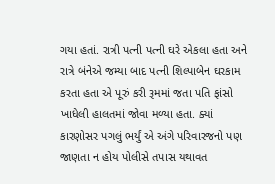ગયા હતાં. રાત્રી પત્ની પત્ની ઘરે એકલા હતા અને રાત્રે બંનેએ જમ્યા બાદ પત્ની શિલ્પાબેન ઘરકામ કરતા હતા એ પૂરું કરી રૂમમાં જતા પતિ ફાંસો ખાધેલી હાલતમાં જોવા મળ્યા હતા. ક્યાં કારણોસર પગલું ભર્યું એ અંગે પરિવારજનો પણ જાણતા ન હોય પોલીસે તપાસ યથાવત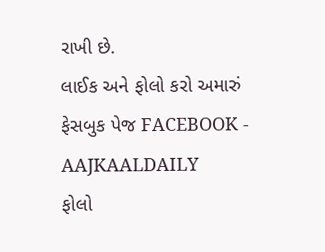રાખી છે.
લાઈક અને ફોલો કરો અમારું ફેસબુક પેજ FACEBOOK - AAJKAALDAILY
ફોલો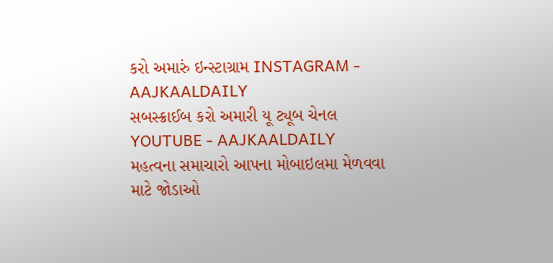કરો અમારું ઇન્સ્ટાગ્રામ INSTAGRAM - AAJKAALDAILY
સબસ્ક્રાઈબ કરો અમારી યૂ ટ્યૂબ ચેનલ YOUTUBE - AAJKAALDAILY
મહત્વના સમાચારો આપના મોબાઇલમા મેળવવા માટે જોડાઓ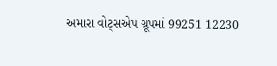અમારા વોટ્સએપ ગ્રૂપમાં 99251 12230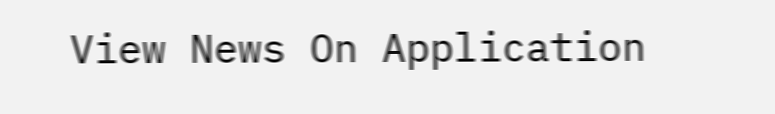View News On Application